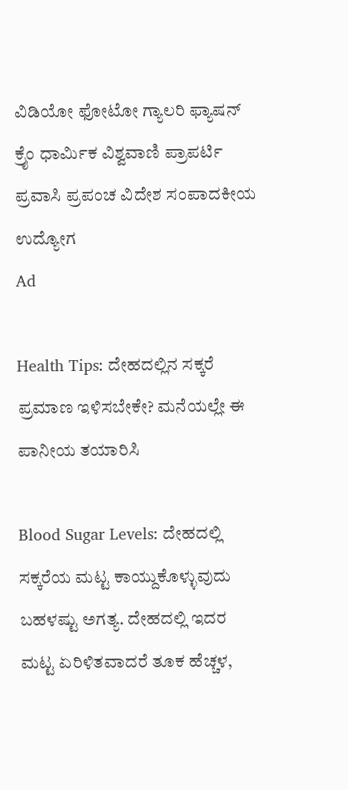ವಿಡಿಯೋ ಫೋಟೋ ಗ್ಯಾಲರಿ ಫ್ಯಾಷನ್ ಕ್ರೈಂ ಧಾರ್ಮಿಕ ವಿಶ್ವವಾಣಿ ಪ್ರಾಪರ್ಟಿ ಪ್ರವಾಸಿ ಪ್ರಪಂಚ ವಿದೇಶ ಸಂಪಾದಕೀಯ ಉದ್ಯೋಗ
Ad

Health Tips: ದೇಹದಲ್ಲಿನ ಸಕ್ಕರೆ ಪ್ರಮಾಣ ಇಳಿಸಬೇಕೇ? ಮನೆಯಲ್ಲೇ ಈ ಪಾನೀಯ ತಯಾರಿಸಿ

Blood Sugar Levels: ದೇಹದಲ್ಲಿ ಸಕ್ಕರೆಯ ಮಟ್ಟ ಕಾಯ್ದುಕೊಳ್ಳುವುದು ಬಹಳಷ್ಟು ಅಗತ್ಯ. ದೇಹದಲ್ಲಿ ಇದರ ಮಟ್ಟ ಏರಿಳಿತವಾದರೆ ತೂಕ ಹೆಚ್ಚಳ,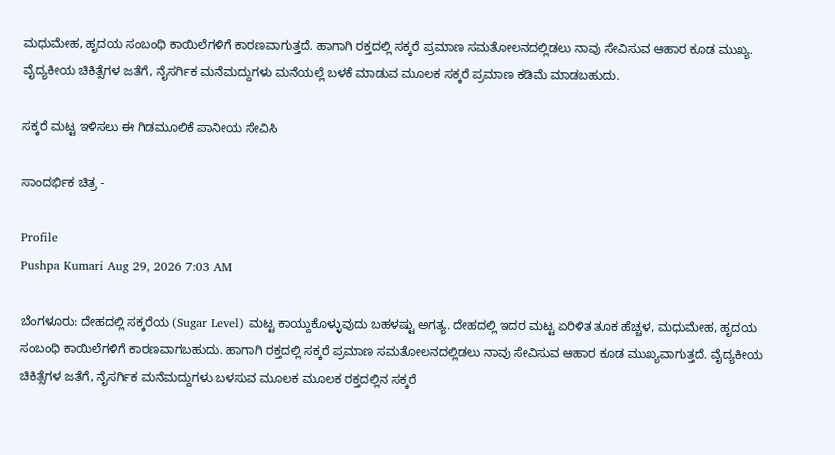ಮಧುಮೇಹ, ಹೃದಯ ಸಂಬಂಧಿ ಕಾಯಿಲೆಗಳಿಗೆ ಕಾರಣವಾಗುತ್ತದೆ. ಹಾಗಾಗಿ ರಕ್ತದಲ್ಲಿ ಸಕ್ಕರೆ ಪ್ರಮಾಣ ಸಮತೋಲನದಲ್ಲಿಡಲು ನಾವು ಸೇವಿಸುವ ಆಹಾರ ಕೂಡ ಮುಖ್ಯ. ವೈದ್ಯಕೀಯ ಚಿಕಿತ್ಸೆಗಳ ಜತೆಗೆ, ನೈಸರ್ಗಿಕ ಮನೆಮದ್ದುಗಳು ಮನೆಯಲ್ಲೆ ಬಳಕೆ ಮಾಡುವ ಮೂಲಕ ಸಕ್ಕರೆ ಪ್ರಮಾಣ ಕಡಿಮೆ ಮಾಡಬಹುದು.

ಸಕ್ಕರೆ ಮಟ್ಟ ಇಳಿಸಲು ಈ ಗಿಡಮೂಲಿಕೆ ಪಾನೀಯ ಸೇವಿಸಿ

ಸಾಂದರ್ಭಿಕ ಚಿತ್ರ -

Profile
Pushpa Kumari Aug 29, 2026 7:03 AM

ಬೆಂಗಳೂರು: ದೇಹದಲ್ಲಿ ಸಕ್ಕರೆಯ (Sugar Level) ಮಟ್ಟ ಕಾಯ್ದುಕೊಳ್ಳುವುದು ಬಹಳಷ್ಟು ಅಗತ್ಯ. ದೇಹದಲ್ಲಿ ಇದರ ಮಟ್ಟ ಏರಿಳಿತ ತೂಕ ಹೆಚ್ಚಳ, ಮಧುಮೇಹ, ಹೃದಯ ಸಂಬಂಧಿ ಕಾಯಿಲೆಗಳಿಗೆ ಕಾರಣವಾಗಬಹುದು. ಹಾಗಾಗಿ ರಕ್ತದಲ್ಲಿ ಸಕ್ಕರೆ ಪ್ರಮಾಣ ಸಮತೋಲನದಲ್ಲಿಡಲು ನಾವು ಸೇವಿಸುವ ಆಹಾರ ಕೂಡ ಮುಖ್ಯವಾಗುತ್ತದೆ. ವೈದ್ಯಕೀಯ ಚಿಕಿತ್ಸೆಗಳ ಜತೆಗೆ, ನೈಸರ್ಗಿಕ ಮನೆಮದ್ದುಗಳು ಬಳಸುವ ಮೂಲಕ ಮೂಲಕ ರಕ್ತದಲ್ಲಿನ ಸಕ್ಕರೆ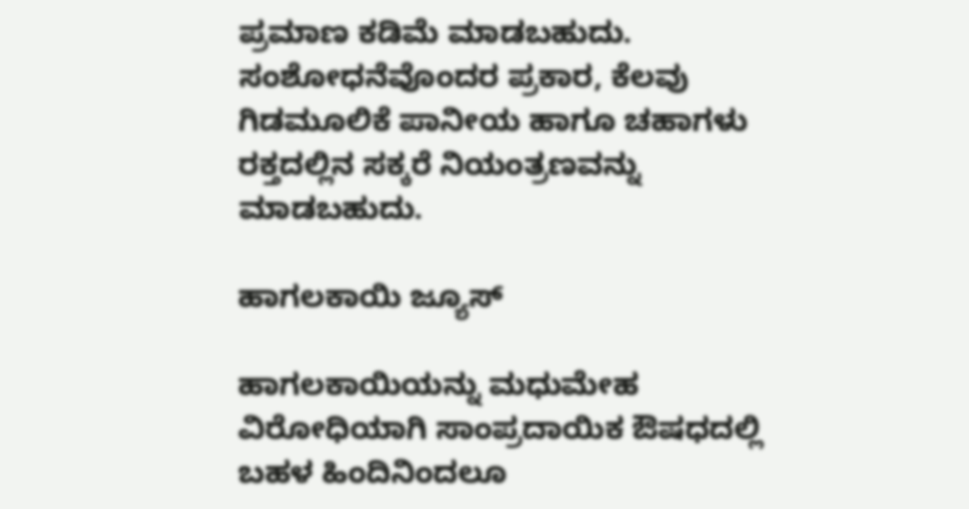ಪ್ರಮಾಣ ಕಡಿಮೆ ಮಾಡಬಹುದು. ಸಂಶೋಧನೆವೊಂದರ ಪ್ರಕಾರ, ಕೆಲವು ಗಿಡಮೂಲಿಕೆ ಪಾನೀಯ ಹಾಗೂ ಚಹಾಗಳು ರಕ್ತದಲ್ಲಿನ ಸಕ್ಕರೆ ನಿಯಂತ್ರಣವನ್ನು ಮಾಡಬಹುದು.

ಹಾಗಲಕಾಯಿ ಜ್ಯೂಸ್

ಹಾಗಲಕಾಯಿಯನ್ನು ಮಧುಮೇಹ ವಿರೋಧಿಯಾಗಿ ಸಾಂಪ್ರದಾಯಿಕ ಔಷಧದಲ್ಲಿ ಬಹಳ ಹಿಂದಿನಿಂದಲೂ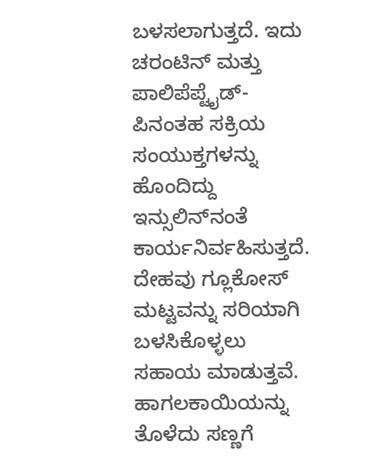ಬಳಸಲಾಗುತ್ತದೆ. ಇದು ಚರಂಟಿನ್ ಮತ್ತು ಪಾಲಿಪೆಪ್ಟೈಡ್-ಪಿನಂತಹ ಸಕ್ರಿಯ ಸಂಯುಕ್ತಗಳನ್ನು ಹೊಂದಿದ್ದು ಇನ್ಸುಲಿನ್‌ನಂತೆ ಕಾರ್ಯನಿರ್ವಹಿಸುತ್ತದೆ. ದೇಹವು ಗ್ಲೂಕೋಸ್ ಮಟ್ಟವನ್ನು ಸರಿಯಾಗಿ ಬಳಸಿಕೊಳ್ಳಲು ಸಹಾಯ ಮಾಡುತ್ತವೆ. ಹಾಗಲಕಾಯಿಯನ್ನು ತೊಳೆದು ಸಣ್ಣಗೆ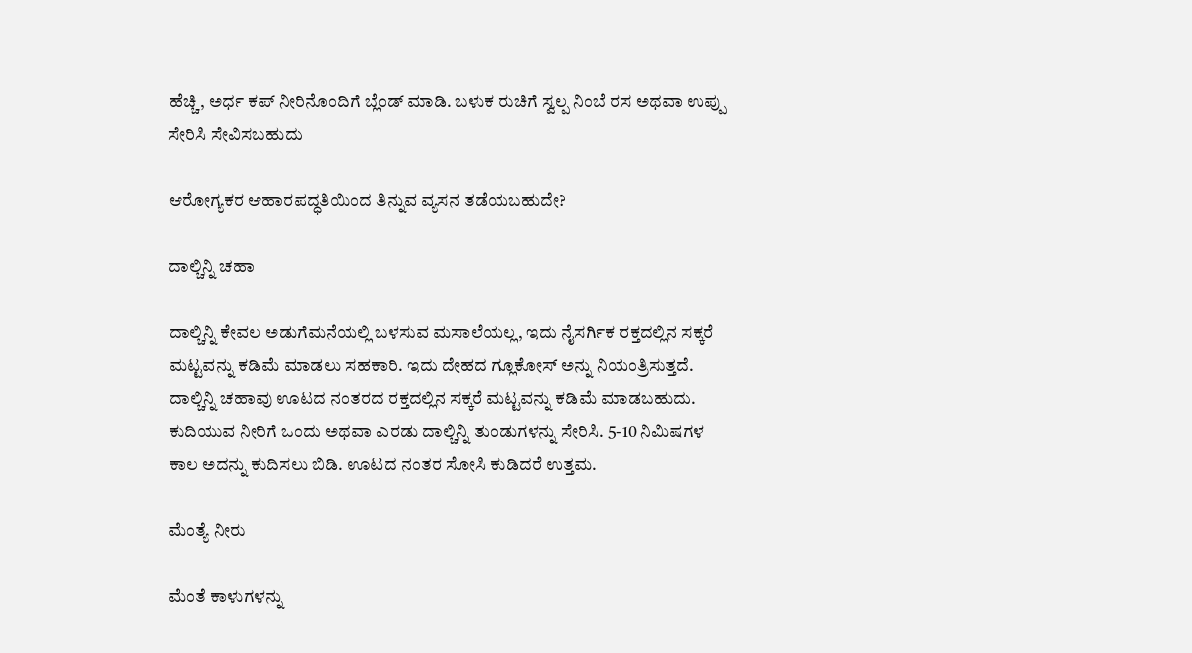ಹೆಚ್ಚಿ, ಅರ್ಧ ಕಪ್ ನೀರಿನೊಂದಿಗೆ ಬ್ಲೆಂಡ್ ಮಾಡಿ. ಬಳುಕ ರುಚಿಗೆ ಸ್ವಲ್ಪ ನಿಂಬೆ ರಸ ಅಥವಾ ಉಪ್ಪು ಸೇರಿಸಿ ಸೇವಿಸಬಹುದು‌

ಆರೋಗ್ಯಕರ ಆಹಾರಪದ್ಧತಿಯಿಂದ ತಿನ್ನುವ ವ್ಯಸನ ತಡೆಯಬಹುದೇ?

ದಾಲ್ಚಿನ್ನಿ ಚಹಾ

ದಾಲ್ಚಿನ್ನಿ ಕೇವಲ ಅಡುಗೆಮನೆಯಲ್ಲಿ ಬಳಸುವ ಮಸಾಲೆಯಲ್ಲ, ಇದು ನೈಸರ್ಗಿಕ ರಕ್ತದಲ್ಲಿನ ಸಕ್ಕರೆ ಮಟ್ಟವನ್ನು ಕಡಿಮೆ ಮಾಡಲು ಸಹಕಾರಿ. ಇದು ದೇಹದ ಗ್ಲೂಕೋಸ್ ಅನ್ನು ನಿಯಂತ್ರಿಸುತ್ತದೆ. ದಾಲ್ಚಿನ್ನಿ ಚಹಾವು ಊಟದ ನಂತರದ ರಕ್ತದಲ್ಲಿನ ಸಕ್ಕರೆ ಮಟ್ಟವನ್ನು ಕಡಿಮೆ ಮಾಡಬಹುದು. ಕುದಿಯುವ ನೀರಿಗೆ ಒಂದು ಅಥವಾ ಎರಡು ದಾಲ್ಚಿನ್ನಿ ತುಂಡುಗಳನ್ನು ಸೇರಿಸಿ. 5-10 ನಿಮಿಷಗಳ ಕಾಲ ಅದನ್ನು ಕುದಿಸಲು ಬಿಡಿ. ಊಟದ ನಂತರ ಸೋಸಿ ಕುಡಿದರೆ ಉತ್ತಮ.

ಮೆಂತ್ಯೆ ನೀರು

ಮೆಂತೆ ಕಾಳುಗಳನ್ನು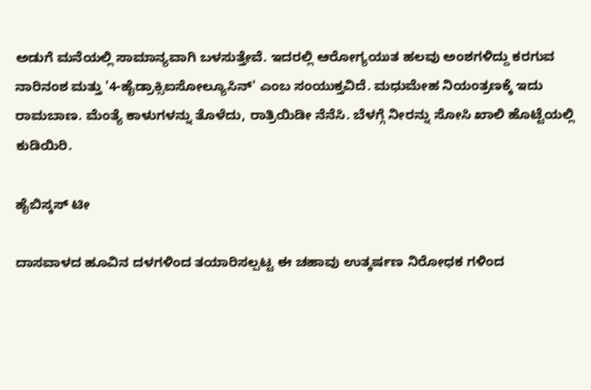ಅಡುಗೆ ಮನೆಯಲ್ಲಿ ಸಾಮಾನ್ಯವಾಗಿ ಬಳಸುತ್ತೇವೆ. ಇದರಲ್ಲಿ ಆರೋಗ್ಯಯುತ ಹಲವು ಅಂಶಗಳಿದ್ದು ಕರಗುವ ನಾರಿನಂಶ ಮತ್ತು '4-ಹೈಡ್ರಾಕ್ಸಿಐಸೋಲ್ಯೂಸಿನ್' ಎಂಬ ಸಂಯುಕ್ತವಿದೆ. ಮಧುಮೇಹ ನಿಯಂತ್ರಣಕ್ಕೆ ಇದು ರಾಮಬಾಣ. ಮೆಂತ್ಯೆ ಕಾಳುಗಳನ್ನು ತೊಳೆದು, ರಾತ್ರಿಯಿಡೀ ನೆನೆಸಿ. ಬೆಳಗ್ಗೆ ನೀರನ್ನು ಸೋಸಿ ಖಾಲಿ ಹೊಟ್ಟೆಯಲ್ಲಿ ಕುಡಿಯಿರಿ.

ಹೈಬಿಸ್ಕಸ್ ಟೀ

ದಾಸವಾಳದ ಹೂವಿನ ದಳಗಳಿಂದ ತಯಾರಿಸಲ್ಪಟ್ಟ ಈ ಚಹಾವು ಉತ್ಕರ್ಷಣ ನಿರೋಧಕ ಗಳಿಂದ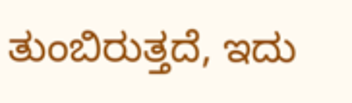ತುಂಬಿರುತ್ತದೆ, ಇದು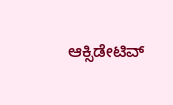ಆಕ್ಸಿಡೇಟಿವ್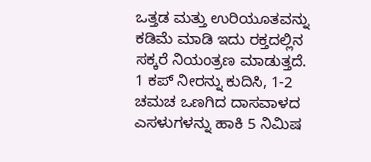ಒತ್ತಡ ಮತ್ತು ಉರಿಯೂತವನ್ನು ಕಡಿಮೆ ಮಾಡಿ ಇದು ರಕ್ತದಲ್ಲಿನ ಸಕ್ಕರೆ ನಿಯಂತ್ರಣ ಮಾಡುತ್ತದೆ. 1 ಕಪ್ ನೀರನ್ನು ಕುದಿಸಿ, 1-2 ಚಮಚ ಒಣಗಿದ ದಾಸವಾಳದ ಎಸಳುಗಳನ್ನು ಹಾಕಿ 5 ನಿಮಿಷ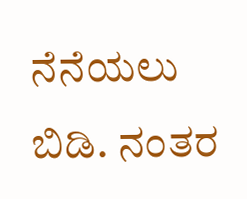ನೆನೆಯಲು ಬಿಡಿ. ನಂತರ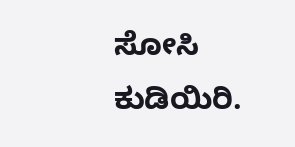ಸೋಸಿ ಕುಡಿಯಿರಿ.